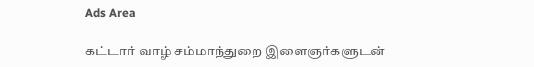Ads Area

கட்டார் வாழ் சம்மாந்துறை இளைஞர்களுடன்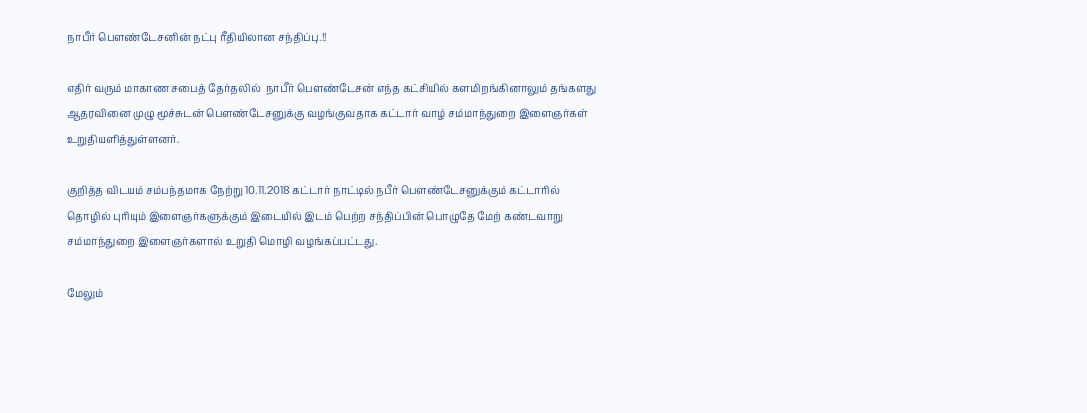நாபீர் பெளண்டேசனின் நட்பு ரீதியிலான சந்திப்பு.!!

எதிர் வரும் மாகாண சபைத் தேர்தலில்  நாபீர் பெளண்டேசன் எந்த கட்சியில் களமிறங்கினாலும் தங்களது ஆதரவினை முழு மூச்சுடன் பெளண்டேசனுக்கு வழங்குவதாக கட்டார் வாழ் சம்மாந்துறை இளைஞர்கள் உறுதியளித்துள்ளனர்.

குறித்த விடயம் சம்பந்தமாக நேற்று 10.11.2018 கட்டார் நாட்டில் நபீர் பெளண்டேசனுக்கும் கட்டாரில் தொழில் புரியும் இளைஞர்களுக்கும் இடையில் இடம் பெற்ற சந்திப்பின் பொழுதே மேற் கண்டவாறு சம்மாந்துறை இளைஞர்களால் உறுதி மொழி வழங்கப்பட்டது.

மேலும்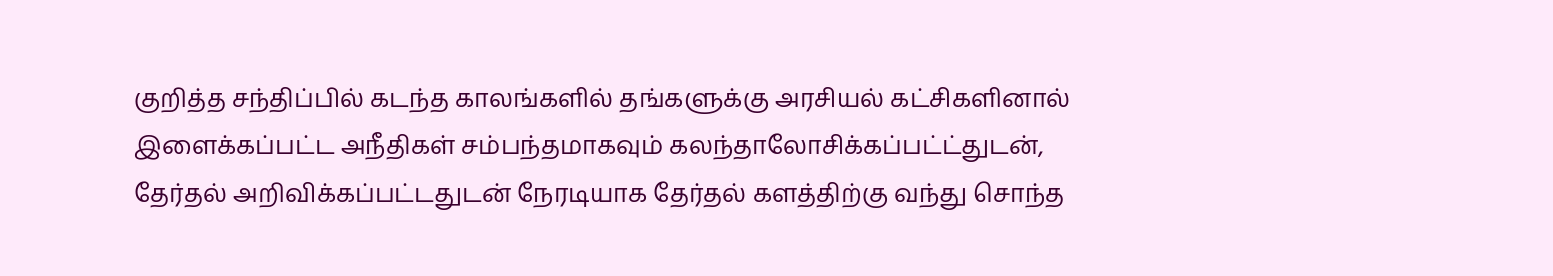குறித்த சந்திப்பில் கடந்த காலங்களில் தங்களுக்கு அரசியல் கட்சிகளினால் இளைக்கப்பட்ட அநீதிகள் சம்பந்தமாகவும் கலந்தாலோசிக்கப்பட்ட்துடன், தேர்தல் அறிவிக்கப்பட்டதுடன் நேரடியாக தேர்தல் களத்திற்கு வந்து சொந்த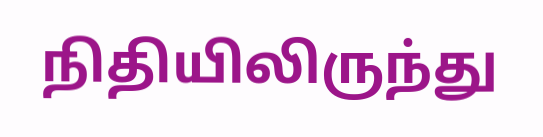நிதியிலிருந்து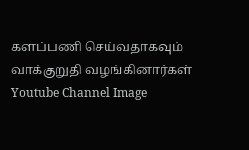களப்பணி செய்வதாகவும் வாக்குறுதி வழங்கினார்கள்
Youtube Channel Image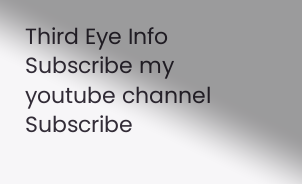Third Eye Info Subscribe my youtube channel
Subscribe